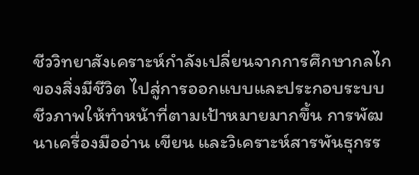ชีววิทยาสังเคราะห์กำลังเปลี่ยนจากการศึกษากลไกของสิ่งมีชีวิต ไปสู่การออกแบบและประกอบระบบชีวภาพให้ทำหน้าที่ตามเป้าหมายมากขึ้น การพัฒนาเครื่องมืออ่าน เขียน และวิเคราะห์สารพันธุกรร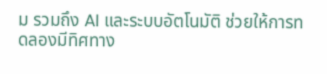ม รวมถึง AI และระบบอัตโนมัติ ช่วยให้การทดลองมีทิศทาง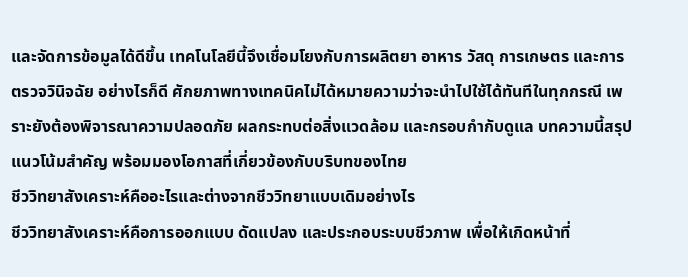และจัดการข้อมูลได้ดีขึ้น เทคโนโลยีนี้จึงเชื่อมโยงกับการผลิตยา อาหาร วัสดุ การเกษตร และการตรวจวินิจฉัย อย่างไรก็ดี ศักยภาพทางเทคนิคไม่ได้หมายความว่าจะนำไปใช้ได้ทันทีในทุกกรณี เพราะยังต้องพิจารณาความปลอดภัย ผลกระทบต่อสิ่งแวดล้อม และกรอบกำกับดูแล บทความนี้สรุปแนวโน้มสำคัญ พร้อมมองโอกาสที่เกี่ยวข้องกับบริบทของไทย
ชีววิทยาสังเคราะห์คืออะไรและต่างจากชีววิทยาแบบเดิมอย่างไร
ชีววิทยาสังเคราะห์คือการออกแบบ ดัดแปลง และประกอบระบบชีวภาพ เพื่อให้เกิดหน้าที่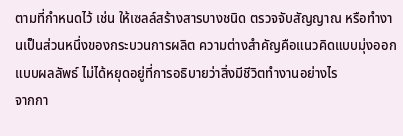ตามที่กำหนดไว้ เช่น ให้เซลล์สร้างสารบางชนิด ตรวจจับสัญญาณ หรือทำงานเป็นส่วนหนึ่งของกระบวนการผลิต ความต่างสำคัญคือแนวคิดแบบมุ่งออกแบบผลลัพธ์ ไม่ได้หยุดอยู่ที่การอธิบายว่าสิ่งมีชีวิตทำงานอย่างไร
จากกา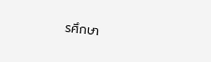รศึกษา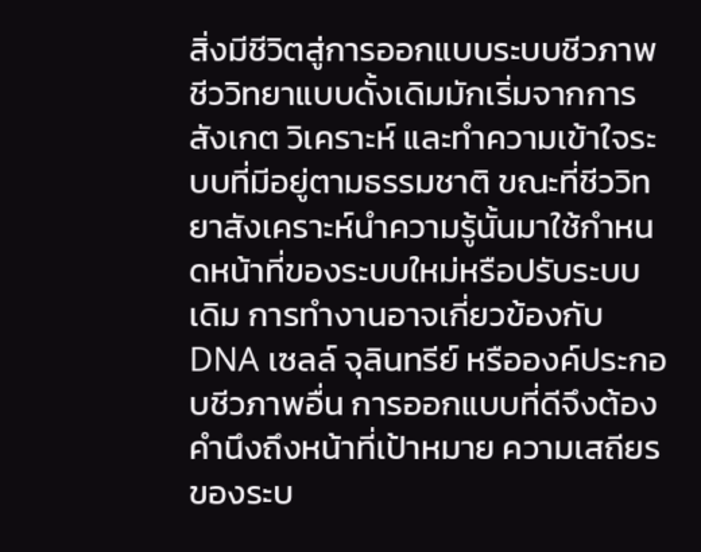สิ่งมีชีวิตสู่การออกแบบระบบชีวภาพ
ชีววิทยาแบบดั้งเดิมมักเริ่มจากการสังเกต วิเคราะห์ และทำความเข้าใจระบบที่มีอยู่ตามธรรมชาติ ขณะที่ชีววิทยาสังเคราะห์นำความรู้นั้นมาใช้กำหนดหน้าที่ของระบบใหม่หรือปรับระบบเดิม การทำงานอาจเกี่ยวข้องกับ DNA เซลล์ จุลินทรีย์ หรือองค์ประกอบชีวภาพอื่น การออกแบบที่ดีจึงต้องคำนึงถึงหน้าที่เป้าหมาย ความเสถียรของระบ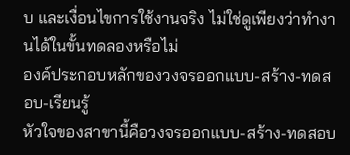บ และเงื่อนไขการใช้งานจริง ไม่ใช่ดูเพียงว่าทำงานได้ในขั้นทดลองหรือไม่
องค์ประกอบหลักของวงจรออกแบบ-สร้าง-ทดสอบ-เรียนรู้
หัวใจของสาขานี้คือวงจรออกแบบ-สร้าง-ทดสอบ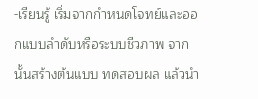-เรียนรู้ เริ่มจากกำหนดโจทย์และออกแบบลำดับหรือระบบชีวภาพ จากนั้นสร้างต้นแบบ ทดสอบผล แล้วนำ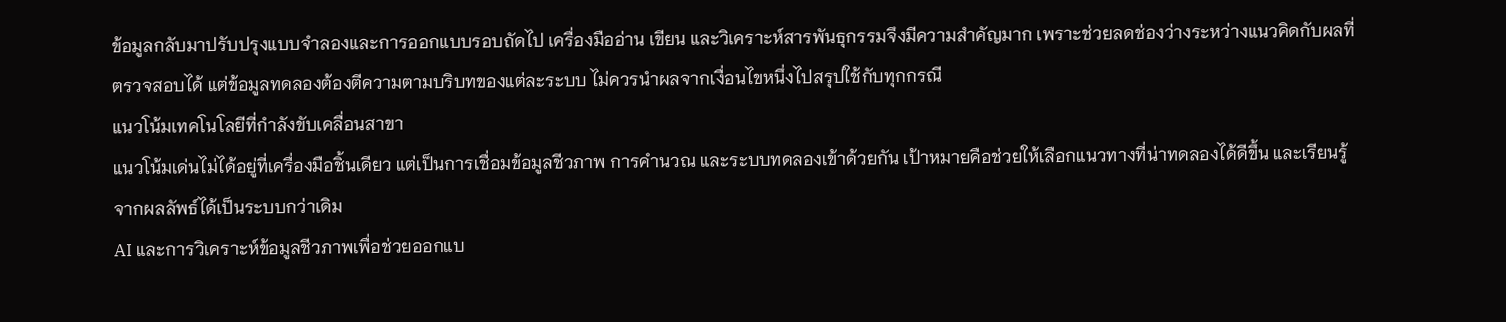ข้อมูลกลับมาปรับปรุงแบบจำลองและการออกแบบรอบถัดไป เครื่องมืออ่าน เขียน และวิเคราะห์สารพันธุกรรมจึงมีความสำคัญมาก เพราะช่วยลดช่องว่างระหว่างแนวคิดกับผลที่ตรวจสอบได้ แต่ข้อมูลทดลองต้องตีความตามบริบทของแต่ละระบบ ไม่ควรนำผลจากเงื่อนไขหนึ่งไปสรุปใช้กับทุกกรณี
แนวโน้มเทคโนโลยีที่กำลังขับเคลื่อนสาขา
แนวโน้มเด่นไม่ได้อยู่ที่เครื่องมือชิ้นเดียว แต่เป็นการเชื่อมข้อมูลชีวภาพ การคำนวณ และระบบทดลองเข้าด้วยกัน เป้าหมายคือช่วยให้เลือกแนวทางที่น่าทดลองได้ดีขึ้น และเรียนรู้จากผลลัพธ์ได้เป็นระบบกว่าเดิม
AI และการวิเคราะห์ข้อมูลชีวภาพเพื่อช่วยออกแบ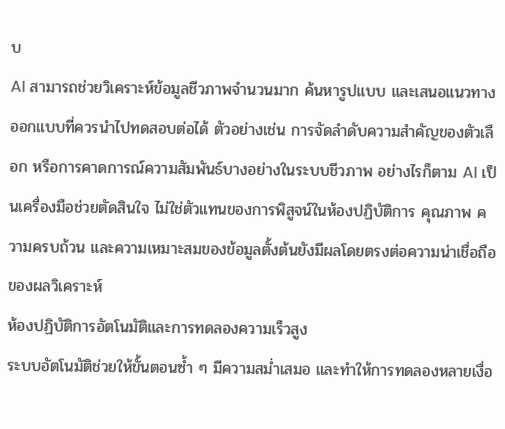บ
AI สามารถช่วยวิเคราะห์ข้อมูลชีวภาพจำนวนมาก ค้นหารูปแบบ และเสนอแนวทางออกแบบที่ควรนำไปทดสอบต่อได้ ตัวอย่างเช่น การจัดลำดับความสำคัญของตัวเลือก หรือการคาดการณ์ความสัมพันธ์บางอย่างในระบบชีวภาพ อย่างไรก็ตาม AI เป็นเครื่องมือช่วยตัดสินใจ ไม่ใช่ตัวแทนของการพิสูจน์ในห้องปฏิบัติการ คุณภาพ ความครบถ้วน และความเหมาะสมของข้อมูลตั้งต้นยังมีผลโดยตรงต่อความน่าเชื่อถือของผลวิเคราะห์
ห้องปฏิบัติการอัตโนมัติและการทดลองความเร็วสูง
ระบบอัตโนมัติช่วยให้ขั้นตอนซ้ำ ๆ มีความสม่ำเสมอ และทำให้การทดลองหลายเงื่อ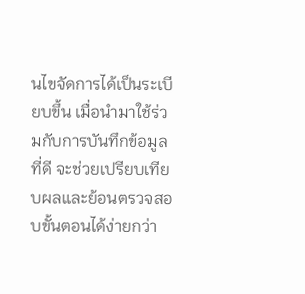นไขจัดการได้เป็นระเบียบขึ้น เมื่อนำมาใช้ร่วมกับการบันทึกข้อมูลที่ดี จะช่วยเปรียบเทียบผลและย้อนตรวจสอบขั้นตอนได้ง่ายกว่า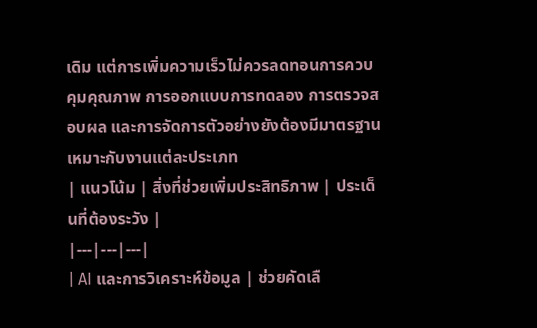เดิม แต่การเพิ่มความเร็วไม่ควรลดทอนการควบคุมคุณภาพ การออกแบบการทดลอง การตรวจสอบผล และการจัดการตัวอย่างยังต้องมีมาตรฐานเหมาะกับงานแต่ละประเภท
| แนวโน้ม | สิ่งที่ช่วยเพิ่มประสิทธิภาพ | ประเด็นที่ต้องระวัง |
|---|---|---|
| AI และการวิเคราะห์ข้อมูล | ช่วยคัดเลื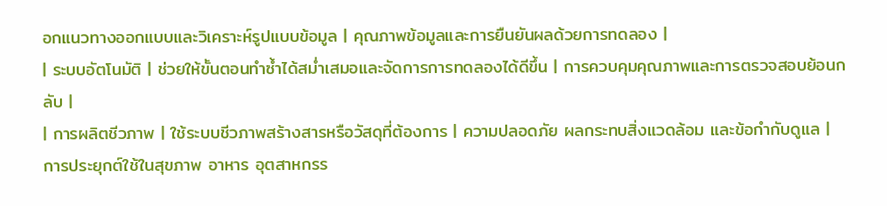อกแนวทางออกแบบและวิเคราะห์รูปแบบข้อมูล | คุณภาพข้อมูลและการยืนยันผลด้วยการทดลอง |
| ระบบอัตโนมัติ | ช่วยให้ขั้นตอนทำซ้ำได้สม่ำเสมอและจัดการการทดลองได้ดีขึ้น | การควบคุมคุณภาพและการตรวจสอบย้อนกลับ |
| การผลิตชีวภาพ | ใช้ระบบชีวภาพสร้างสารหรือวัสดุที่ต้องการ | ความปลอดภัย ผลกระทบสิ่งแวดล้อม และข้อกำกับดูแล |
การประยุกต์ใช้ในสุขภาพ อาหาร อุตสาหกรร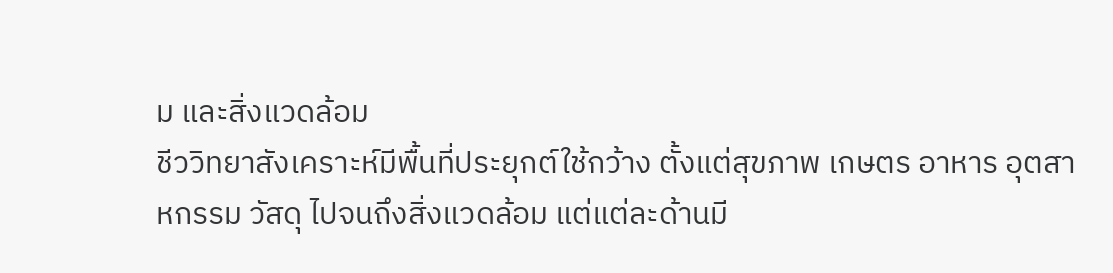ม และสิ่งแวดล้อม
ชีววิทยาสังเคราะห์มีพื้นที่ประยุกต์ใช้กว้าง ตั้งแต่สุขภาพ เกษตร อาหาร อุตสาหกรรม วัสดุ ไปจนถึงสิ่งแวดล้อม แต่แต่ละด้านมี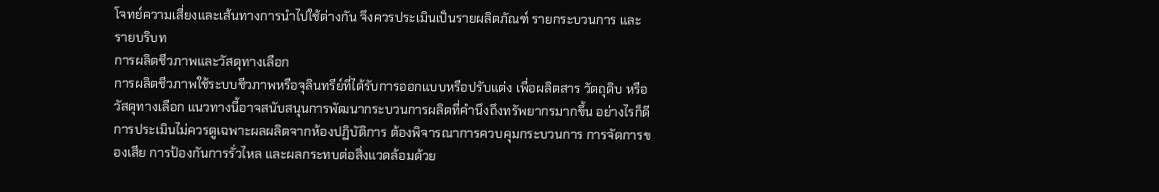โจทย์ความเสี่ยงและเส้นทางการนำไปใช้ต่างกัน จึงควรประเมินเป็นรายผลิตภัณฑ์ รายกระบวนการ และรายบริบท
การผลิตชีวภาพและวัสดุทางเลือก
การผลิตชีวภาพใช้ระบบชีวภาพหรือจุลินทรีย์ที่ได้รับการออกแบบหรือปรับแต่ง เพื่อผลิตสาร วัตถุดิบ หรือวัสดุทางเลือก แนวทางนี้อาจสนับสนุนการพัฒนากระบวนการผลิตที่คำนึงถึงทรัพยากรมากขึ้น อย่างไรก็ดี การประเมินไม่ควรดูเฉพาะผลผลิตจากห้องปฏิบัติการ ต้องพิจารณาการควบคุมกระบวนการ การจัดการของเสีย การป้องกันการรั่วไหล และผลกระทบต่อสิ่งแวดล้อมด้วย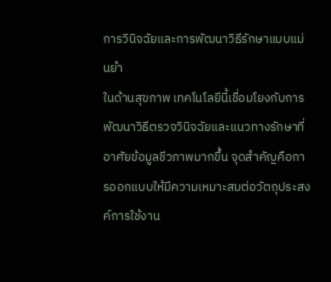การวินิจฉัยและการพัฒนาวิธีรักษาแบบแม่นยำ
ในด้านสุขภาพ เทคโนโลยีนี้เชื่อมโยงกับการพัฒนาวิธีตรวจวินิจฉัยและแนวทางรักษาที่อาศัยข้อมูลชีวภาพมากขึ้น จุดสำคัญคือการออกแบบให้มีความเหมาะสมต่อวัตถุประสงค์การใช้งาน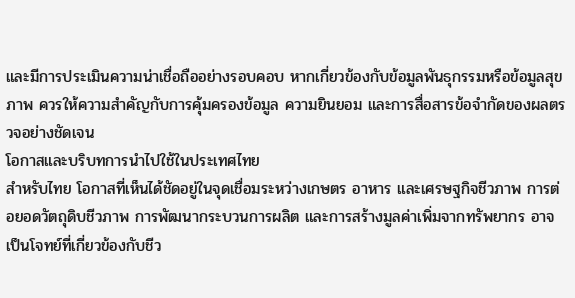และมีการประเมินความน่าเชื่อถืออย่างรอบคอบ หากเกี่ยวข้องกับข้อมูลพันธุกรรมหรือข้อมูลสุขภาพ ควรให้ความสำคัญกับการคุ้มครองข้อมูล ความยินยอม และการสื่อสารข้อจำกัดของผลตรวจอย่างชัดเจน
โอกาสและบริบทการนำไปใช้ในประเทศไทย
สำหรับไทย โอกาสที่เห็นได้ชัดอยู่ในจุดเชื่อมระหว่างเกษตร อาหาร และเศรษฐกิจชีวภาพ การต่อยอดวัตถุดิบชีวภาพ การพัฒนากระบวนการผลิต และการสร้างมูลค่าเพิ่มจากทรัพยากร อาจเป็นโจทย์ที่เกี่ยวข้องกับชีว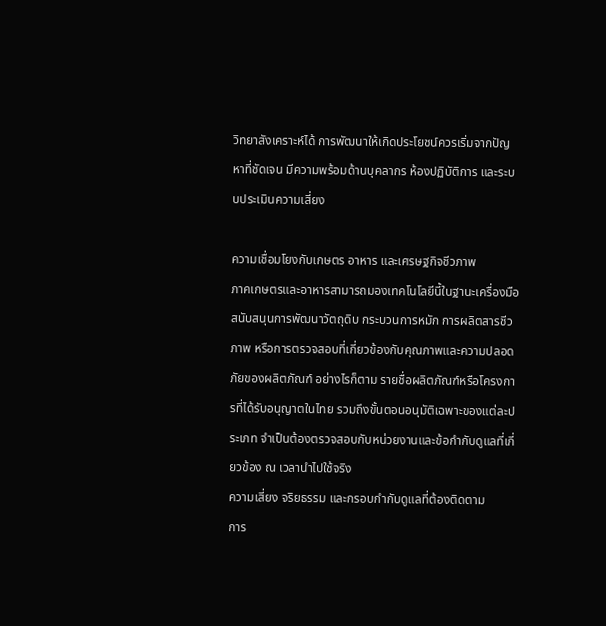วิทยาสังเคราะห์ได้ การพัฒนาให้เกิดประโยชน์ควรเริ่มจากปัญหาที่ชัดเจน มีความพร้อมด้านบุคลากร ห้องปฏิบัติการ และระบบประเมินความเสี่ยง

ความเชื่อมโยงกับเกษตร อาหาร และเศรษฐกิจชีวภาพ
ภาคเกษตรและอาหารสามารถมองเทคโนโลยีนี้ในฐานะเครื่องมือสนับสนุนการพัฒนาวัตถุดิบ กระบวนการหมัก การผลิตสารชีวภาพ หรือการตรวจสอบที่เกี่ยวข้องกับคุณภาพและความปลอดภัยของผลิตภัณฑ์ อย่างไรก็ตาม รายชื่อผลิตภัณฑ์หรือโครงการที่ได้รับอนุญาตในไทย รวมถึงขั้นตอนอนุมัติเฉพาะของแต่ละประเภท จำเป็นต้องตรวจสอบกับหน่วยงานและข้อกำกับดูแลที่เกี่ยวข้อง ณ เวลานำไปใช้จริง
ความเสี่ยง จริยธรรม และกรอบกำกับดูแลที่ต้องติดตาม
การ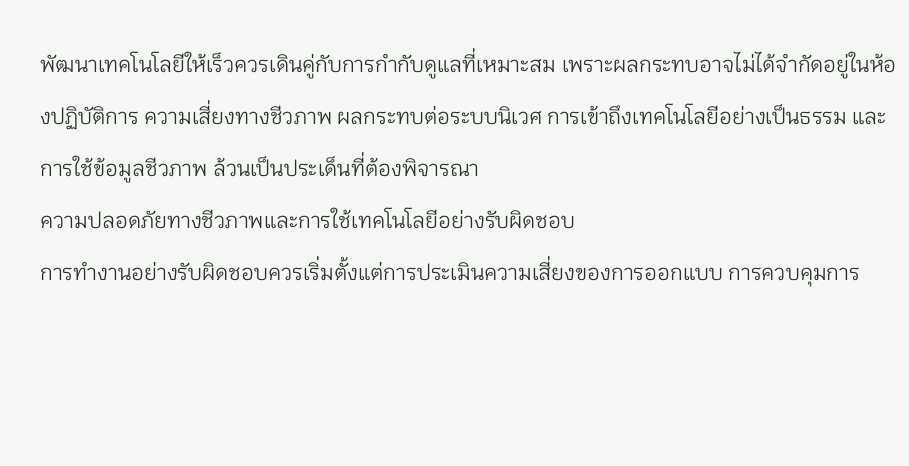พัฒนาเทคโนโลยีให้เร็วควรเดินคู่กับการกำกับดูแลที่เหมาะสม เพราะผลกระทบอาจไม่ได้จำกัดอยู่ในห้องปฏิบัติการ ความเสี่ยงทางชีวภาพ ผลกระทบต่อระบบนิเวศ การเข้าถึงเทคโนโลยีอย่างเป็นธรรม และการใช้ข้อมูลชีวภาพ ล้วนเป็นประเด็นที่ต้องพิจารณา
ความปลอดภัยทางชีวภาพและการใช้เทคโนโลยีอย่างรับผิดชอบ
การทำงานอย่างรับผิดชอบควรเริ่มตั้งแต่การประเมินความเสี่ยงของการออกแบบ การควบคุมการ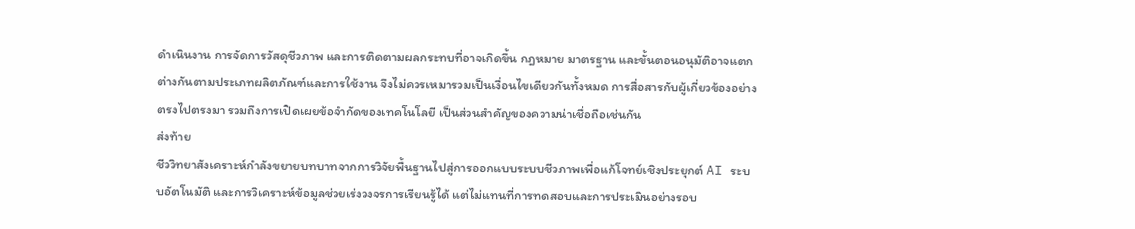ดำเนินงาน การจัดการวัสดุชีวภาพ และการติดตามผลกระทบที่อาจเกิดขึ้น กฎหมาย มาตรฐาน และขั้นตอนอนุมัติอาจแตกต่างกันตามประเภทผลิตภัณฑ์และการใช้งาน จึงไม่ควรเหมารวมเป็นเงื่อนไขเดียวกันทั้งหมด การสื่อสารกับผู้เกี่ยวข้องอย่างตรงไปตรงมา รวมถึงการเปิดเผยข้อจำกัดของเทคโนโลยี เป็นส่วนสำคัญของความน่าเชื่อถือเช่นกัน
ส่งท้าย
ชีววิทยาสังเคราะห์กำลังขยายบทบาทจากการวิจัยพื้นฐานไปสู่การออกแบบระบบชีวภาพเพื่อแก้โจทย์เชิงประยุกต์ AI ระบบอัตโนมัติ และการวิเคราะห์ข้อมูลช่วยเร่งวงจรการเรียนรู้ได้ แต่ไม่แทนที่การทดสอบและการประเมินอย่างรอบ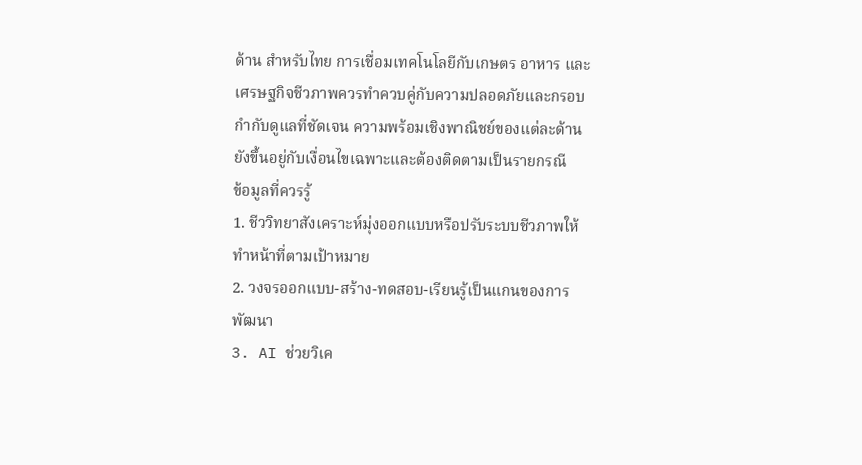ด้าน สำหรับไทย การเชื่อมเทคโนโลยีกับเกษตร อาหาร และเศรษฐกิจชีวภาพควรทำควบคู่กับความปลอดภัยและกรอบกำกับดูแลที่ชัดเจน ความพร้อมเชิงพาณิชย์ของแต่ละด้านยังขึ้นอยู่กับเงื่อนไขเฉพาะและต้องติดตามเป็นรายกรณี
ข้อมูลที่ควรรู้
1. ชีววิทยาสังเคราะห์มุ่งออกแบบหรือปรับระบบชีวภาพให้ทำหน้าที่ตามเป้าหมาย
2. วงจรออกแบบ-สร้าง-ทดสอบ-เรียนรู้เป็นแกนของการพัฒนา
3. AI ช่วยวิเค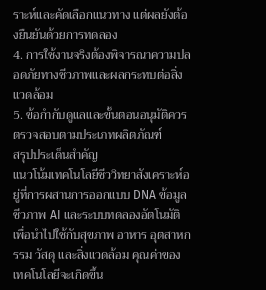ราะห์และคัดเลือกแนวทาง แต่ผลยังต้องยืนยันด้วยการทดลอง
4. การใช้งานจริงต้องพิจารณาความปลอดภัยทางชีวภาพและผลกระทบต่อสิ่งแวดล้อม
5. ข้อกำกับดูแลและขั้นตอนอนุมัติควรตรวจสอบตามประเภทผลิตภัณฑ์
สรุปประเด็นสำคัญ
แนวโน้มเทคโนโลยีชีววิทยาสังเคราะห์อยู่ที่การผสานการออกแบบ DNA ข้อมูลชีวภาพ AI และระบบทดลองอัตโนมัติ เพื่อนำไปใช้กับสุขภาพ อาหาร อุตสาหกรรม วัสดุ และสิ่งแวดล้อม คุณค่าของเทคโนโลยีจะเกิดขึ้น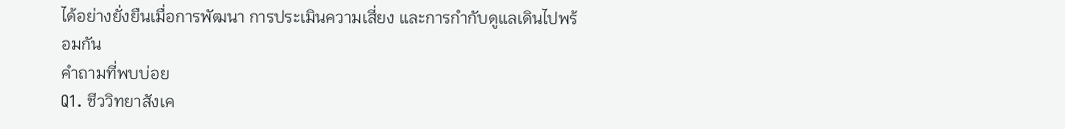ได้อย่างยั่งยืนเมื่อการพัฒนา การประเมินความเสี่ยง และการกำกับดูแลเดินไปพร้อมกัน
คำถามที่พบบ่อย
Q1. ชีววิทยาสังเค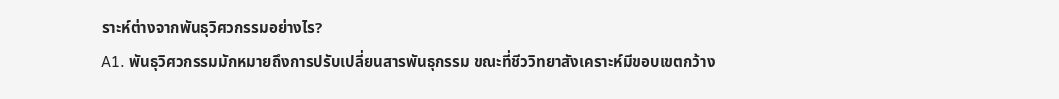ราะห์ต่างจากพันธุวิศวกรรมอย่างไร?
A1. พันธุวิศวกรรมมักหมายถึงการปรับเปลี่ยนสารพันธุกรรม ขณะที่ชีววิทยาสังเคราะห์มีขอบเขตกว้าง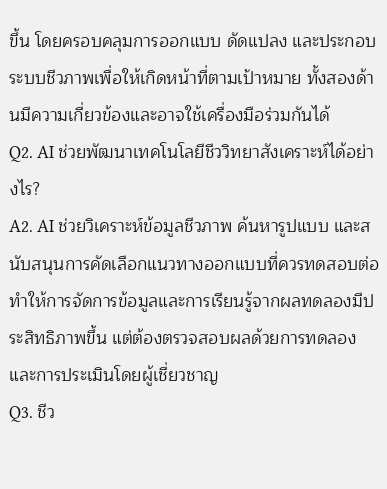ขึ้น โดยครอบคลุมการออกแบบ ดัดแปลง และประกอบระบบชีวภาพเพื่อให้เกิดหน้าที่ตามเป้าหมาย ทั้งสองด้านมีความเกี่ยวข้องและอาจใช้เครื่องมือร่วมกันได้
Q2. AI ช่วยพัฒนาเทคโนโลยีชีววิทยาสังเคราะห์ได้อย่างไร?
A2. AI ช่วยวิเคราะห์ข้อมูลชีวภาพ ค้นหารูปแบบ และสนับสนุนการคัดเลือกแนวทางออกแบบที่ควรทดสอบต่อ ทำให้การจัดการข้อมูลและการเรียนรู้จากผลทดลองมีประสิทธิภาพขึ้น แต่ต้องตรวจสอบผลด้วยการทดลองและการประเมินโดยผู้เชี่ยวชาญ
Q3. ชีว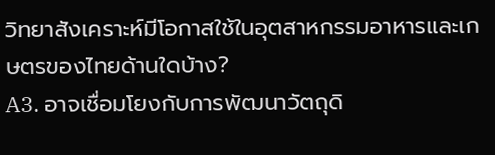วิทยาสังเคราะห์มีโอกาสใช้ในอุตสาหกรรมอาหารและเกษตรของไทยด้านใดบ้าง?
A3. อาจเชื่อมโยงกับการพัฒนาวัตถุดิ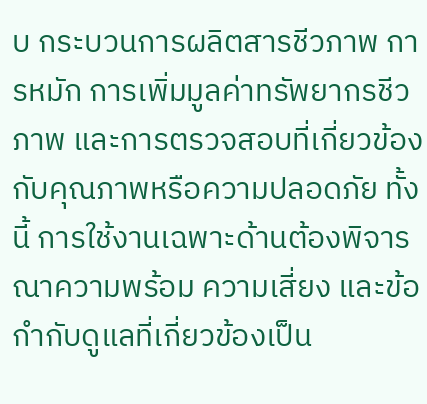บ กระบวนการผลิตสารชีวภาพ การหมัก การเพิ่มมูลค่าทรัพยากรชีวภาพ และการตรวจสอบที่เกี่ยวข้องกับคุณภาพหรือความปลอดภัย ทั้งนี้ การใช้งานเฉพาะด้านต้องพิจารณาความพร้อม ความเสี่ยง และข้อกำกับดูแลที่เกี่ยวข้องเป็น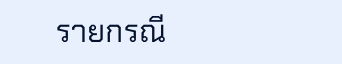รายกรณี